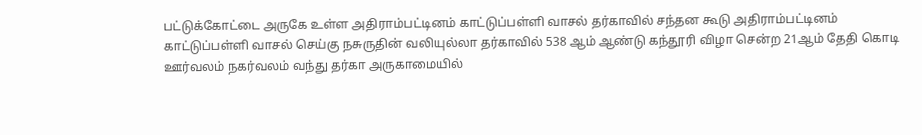பட்டுக்கோட்டை அருகே உள்ள அதிராம்பட்டினம் காட்டுப்பள்ளி வாசல் தர்காவில் சந்தன கூடு அதிராம்பட்டினம் காட்டுப்பள்ளி வாசல் செய்கு நசுருதின் வலியுல்லா தர்காவில் 538 ஆம் ஆண்டு கந்தூரி விழா சென்ற 21ஆம் தேதி கொடி ஊர்வலம் நகர்வலம் வந்து தர்கா அருகாமையில்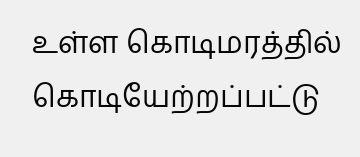உள்ள கொடிமரத்தில் கொடியேற்றப்பட்டு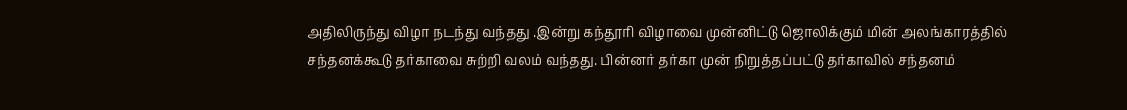அதிலிருந்து விழா நடந்து வந்தது .இன்று கந்தூரி விழாவை முன்னிட்டு ஜொலிக்கும் மின் அலங்காரத்தில் சந்தனக்கூடு தர்காவை சுற்றி வலம் வந்தது. பின்னர் தர்கா முன் நிறுத்தப்பட்டு தர்காவில் சந்தனம்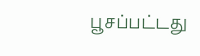பூசப்பட்டது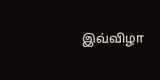இவ்விழா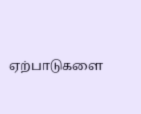ஏற்பாடுகளை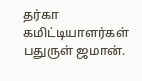தர்கா கமிட்டியாளர்கள் பதுருள் ஜமான்.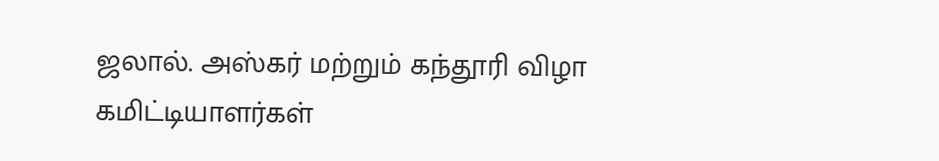ஜலால். அஸ்கர் மற்றும் கந்தூரி விழா கமிட்டியாளர்கள்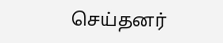செய்தனர்